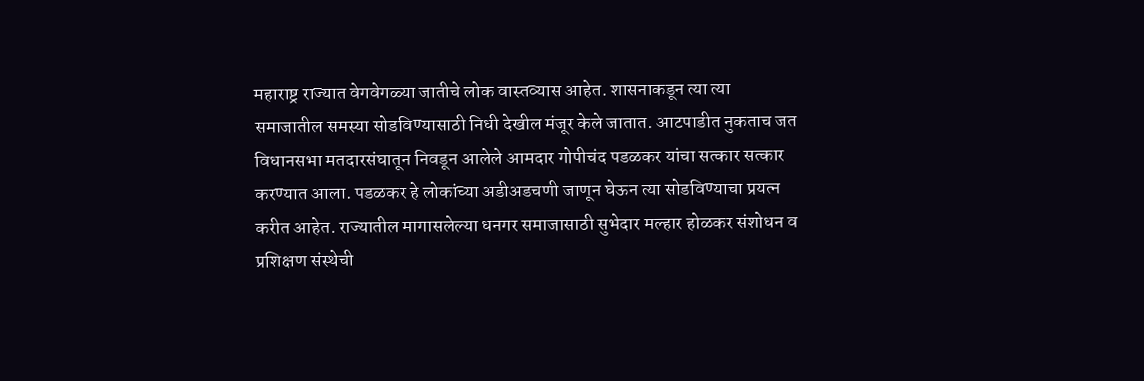महाराष्ट्र राज्यात वेगवेगळ्या जातीचे लोक वास्तव्यास आहेत. शासनाकडून त्या त्या समाजातील समस्या सोडविण्यासाठी निधी देखील मंजूर केले जातात. आटपाडीत नुकताच जत विधानसभा मतदारसंघातून निवडून आलेले आमदार गोपीचंद पडळकर यांचा सत्कार सत्कार करण्यात आला. पडळकर हे लोकांच्या अडीअडचणी जाणून घेऊन त्या सोडविण्याचा प्रयत्न करीत आहेत. राज्यातील मागासलेल्या धनगर समाजासाठी सुभेदार मल्हार होळकर संशोधन व प्रशिक्षण संस्थेची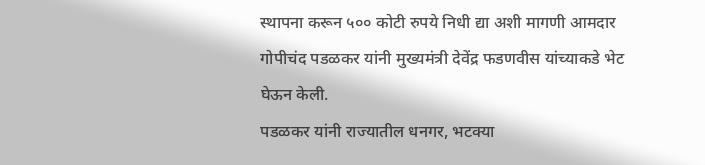स्थापना करून ५०० कोटी रुपये निधी द्या अशी मागणी आमदार गोपीचंद पडळकर यांनी मुख्यमंत्री देवेंद्र फडणवीस यांच्याकडे भेट घेऊन केली.
पडळकर यांनी राज्यातील धनगर, भटक्या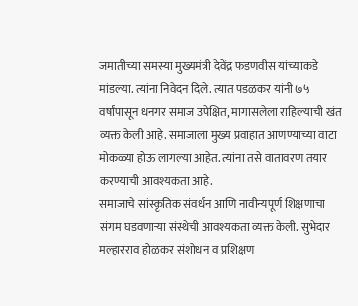जमातीच्या समस्या मुख्यमंत्री देवेंद्र फडणवीस यांच्याकडे मांडल्या. त्यांना निवेदन दिले. त्यात पडळकर यांनी ७५ वर्षांपासून धनगर समाज उपेक्षित, मागासलेला राहिल्याची खंत व्यक्त केली आहे. समाजाला मुख्य प्रवाहात आणण्याच्या वाटा मोकळ्या होऊ लागल्या आहेत. त्यांना तसे वातावरण तयार करण्याची आवश्यकता आहे.
समाजाचे सांस्कृतिक संवर्धन आणि नावीन्यपूर्ण शिक्षणाचा संगम घडवणाऱ्या संस्थेची आवश्यकता व्यक्त केली. सुभेदार मल्हारराव होळकर संशोधन व प्रशिक्षण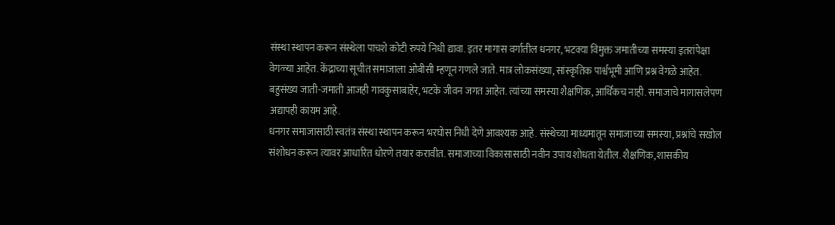संस्था स्थापन करून संस्थेला पाचशे कोटी रुपये निधी द्यावा. इतर मागास वर्गातील धनगर, भटक्या विमुक्त जमातीच्या समस्या इतरांपेक्षा वेगळ्या आहेत. केंद्राच्या सूचीत समाजाला ओबीसी म्हणून गणले जाते. मात्र लोकसंख्या, सांस्कृतिक पार्श्वभूमी आणि प्रश्न वेगळे आहेत. बहुसंख्य जाती-जमाती आजही गावकुसाबाहेर, भटके जीवन जगत आहेत. त्यांच्या समस्या शैक्षणिक, आर्थिकच नाही. समाजाचे मागासलेपण अद्यापही कायम आहे.
धनगर समाजासाठी स्वतंत्र संस्था स्थापन करून भरघोस निधी देणे आवश्यक आहे. संस्थेच्या माध्यमातून समाजाच्या समस्या, प्रश्नांचे सखोल संशोधन करून त्यावर आधारित धोरणे तयार करावीत. समाजाच्या विकासासाठी नवीन उपाय शोधता येतील. शैक्षणिक, शासकीय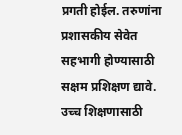प्रगती होईल. तरुणांना प्रशासकीय सेवेत सहभागी होण्यासाठी सक्षम प्रशिक्षण द्यावे. उच्च शिक्षणासाठी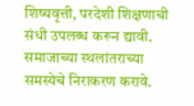शिष्यवृत्ती, परदेशी शिक्षणाची संधी उपलब्ध करून द्यावी. समाजाच्या स्थलांतराच्या समस्येचे निराकरण करावे.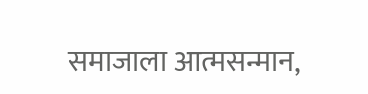समाजाला आत्मसन्मान,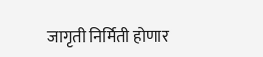जागृती निर्मिती होणार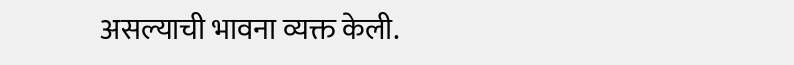असल्याची भावना व्यक्त केली.